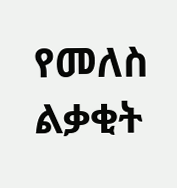የመለስ ልቃቂት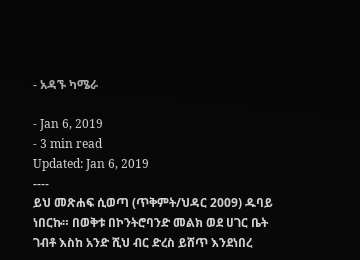- አዳኙ ካሜራ

- Jan 6, 2019
- 3 min read
Updated: Jan 6, 2019
----
ይህ መጽሐፍ ሲወጣ (ጥቅምት/ህዳር 2009) ዱባይ ነበርኩ። በወቅቱ በኮንትሮባንድ መልክ ወደ ሀገር ቤት ገብቶ እስከ አንድ ሺህ ብር ድረስ ይሸጥ እንደነበረ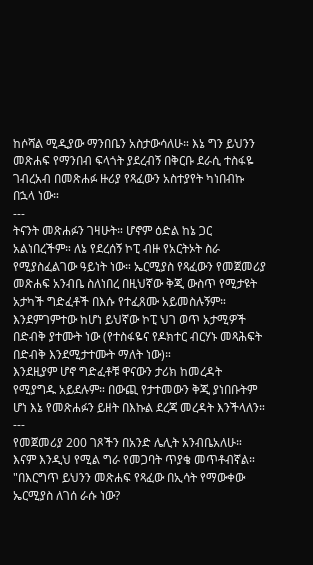ከሶሻል ሚዲያው ማንበቤን አስታውሳለሁ። እኔ ግን ይህንን መጽሐፍ የማንበብ ፍላጎት ያደረብኝ በቅርቡ ደራሲ ተስፋዬ ገብረአብ በመጽሐፉ ዙሪያ የጻፈውን አስተያየት ካነበብኩ በኋላ ነው።
---
ትናንት መጽሐፉን ገዛሁት። ሆኖም ዕድል ከኔ ጋር አልነበረችም። ለኔ የደረሰኝ ኮፒ ብዙ የአርትኦት ስራ የሚያስፈልገው ዓይነት ነው። ኤርሚያስ የጻፈውን የመጀመሪያ መጽሐፍ አንብቤ ስለነበረ በዚህኛው ቅጂ ውስጥ የሚታዩት አታካች ግድፈቶች በእሱ የተፈጸሙ አይመስሉኝም። እንደምገምተው ከሆነ ይህኛው ኮፒ ህገ ወጥ አታሚዎች በድብቅ ያተሙት ነው (የተስፋዬና የዶክተር ብርሃኑ መጻሕፍት በድብቅ እንደሚታተሙት ማለት ነው)።
እንደዚያም ሆኖ ግድፈቶቹ ዋናውን ታሪክ ከመረዳት የሚያግዱ አይደሉም። በውጪ የታተመውን ቅጂ ያነበቡትም ሆነ እኔ የመጽሐፉን ይዘት በእኩል ደረጃ መረዳት እንችላለን።
---
የመጀመሪያ 200 ገጾችን በአንድ ሌሊት አንብቤአለሁ። እናም እንዲህ የሚል ግራ የመጋባት ጥያቄ መጥቶብኛል።
"በእርግጥ ይህንን መጽሐፍ የጻፈው በኢሳት የማውቀው ኤርሚያስ ለገሰ ራሱ ነው?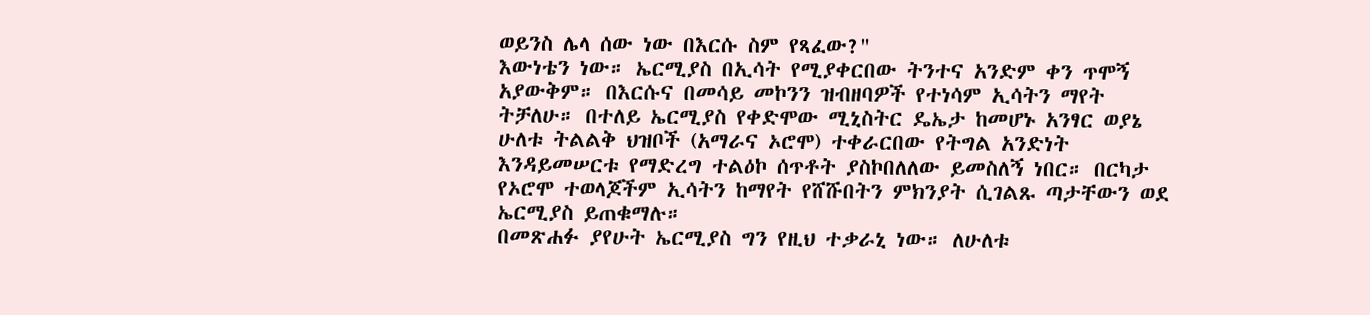ወይንስ ሌላ ሰው ነው በእርሱ ስም የጻፈው?"
እውነቴን ነው። ኤርሚያስ በኢሳት የሚያቀርበው ትንተና አንድም ቀን ጥሞኝ አያውቅም። በእርሱና በመሳይ መኮንን ዝብዘባዎች የተነሳም ኢሳትን ማየት ትቻለሁ። በተለይ ኤርሚያስ የቀድሞው ሚኒስትር ዴኤታ ከመሆኑ አንፃር ወያኔ ሁለቱ ትልልቅ ህዝቦች (አማራና ኦሮሞ) ተቀራርበው የትግል አንድነት እንዳይመሠርቱ የማድረግ ተልዕኮ ሰጥቶት ያስኮበለለው ይመስለኝ ነበር። በርካታ የኦሮሞ ተወላጆችም ኢሳትን ከማየት የሸሹበትን ምክንያት ሲገልጹ ጣታቸውን ወደ ኤርሚያስ ይጠቁማሉ።
በመጽሐፉ ያየሁት ኤርሚያስ ግን የዚህ ተቃራኒ ነው። ለሁለቱ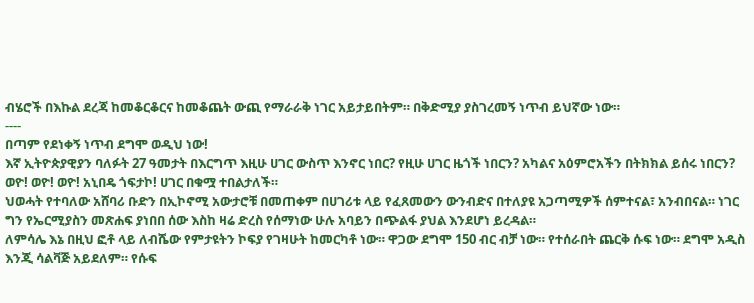ብሄሮች በእኩል ደረጃ ከመቆርቆርና ከመቆጨት ውጪ የማራራቅ ነገር አይታይበትም። በቅድሚያ ያስገረመኝ ነጥብ ይህኛው ነው።
----
በጣም የደነቀኝ ነጥብ ደግሞ ወዲህ ነው!
እኛ ኢትዮጵያዊያን ባለፉት 27 ዓመታት በእርግጥ እዚሁ ሀገር ውስጥ እንኖር ነበር? የዚሁ ሀገር ዜጎች ነበርን? አካልና አዕምሮአችን በትክክል ይሰሩ ነበርን?
ወዮ! ወዮ! ወዮ! አኒበዴ ጎፍታኮ! ሀገር በቁሟ ተበልታለች።
ህወሓት የተባለው አሸባሪ ቡድን በኢኮኖሚ አውታሮቹ በመጠቀም በሀገሪቱ ላይ የፈጸመውን ውንብድና በተለያዩ አጋጣሚዎች ሰምተናል፣ አንብበናል። ነገር ግን የኤርሚያስን መጽሐፍ ያነበበ ሰው እስከ ዛሬ ድረስ የሰማነው ሁሉ አባይን በጭልፋ ያህል እንደሆነ ይረዳል።
ለምሳሌ እኔ በዚህ ፎቶ ላይ ለብሼው የምታዩትን ኮፍያ የገዛሁት ከመርካቶ ነው። ዋጋው ደግሞ 150 ብር ብቻ ነው። የተሰራበት ጨርቅ ሱፍ ነው። ደግሞ አዲስ እንጂ ሳልቫጅ አይደለም። የሱፍ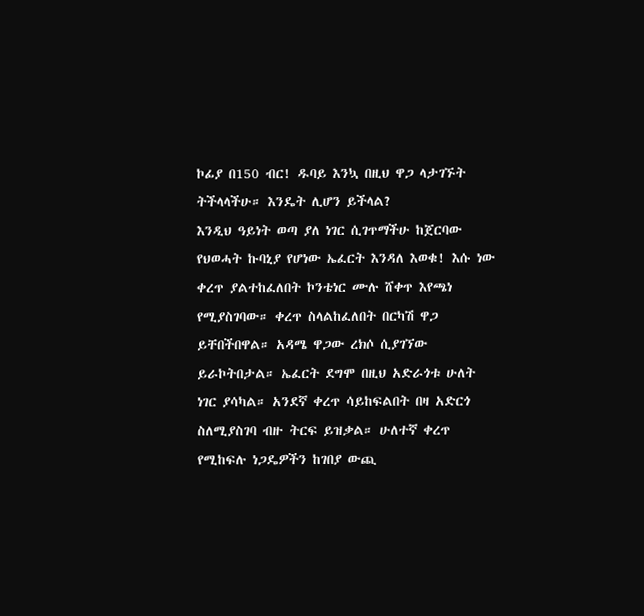ኮፊያ በ150 ብር! ዱባይ እንኳ በዚህ ዋጋ ላታገኙት ትችላላችሁ። እንዴት ሊሆን ይችላል?
እንዲህ ዓይነት ወጣ ያለ ነገር ሲገጥማችሁ ከጀርባው የህወሓት ኩባኒያ የሆነው ኤፈርት እንዳለ እወቁ! እሱ ነው ቀረጥ ያልተከፈለበት ኮንቴነር ሙሉ ሸቀጥ እየጫነ የሚያስገባው። ቀረጥ ስላልከፈለበት በርካሽ ዋጋ ይቸበችበዋል። አዳሜ ዋጋው ረክሶ ሲያገኘው ይራኮትበታል። ኤፈርት ደግሞ በዚህ አድራጎቱ ሁለት ነገር ያሳካል። አንደኛ ቀረጥ ሳይከፍልበት በዛ አድርጎ ስለሚያስገባ ብዙ ትርፍ ይዝቃል። ሁለተኛ ቀረጥ የሚከፍሉ ነጋዴዎችን ከገበያ ውጪ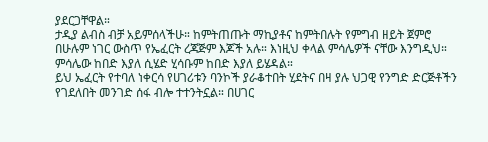ያደርጋቸዋል።
ታዲያ ልብስ ብቻ አይምሰላችሁ። ከምትጠጡት ማኪያቶና ከምትበሉት የምግብ ዘይት ጀምሮ በሁሉም ነገር ውስጥ የኤፈርት ረጃጅም እጆች አሉ። እነዚህ ቀላል ምሳሌዎች ናቸው እንግዲህ። ምሳሌው ከበድ እያለ ሲሄድ ሂሳቡም ከበድ እያለ ይሄዳል።
ይህ ኤፈርት የተባለ ነቀርሳ የሀገሪቱን ባንኮች ያራቆተበት ሂደትና በዛ ያሉ ህጋዊ የንግድ ድርጅቶችን የገደለበት መንገድ ሰፋ ብሎ ተተንትኗል። በሀገር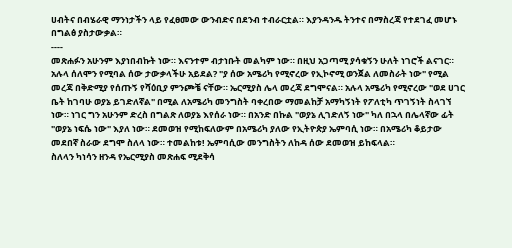ሀብትና በብሄራዊ ማንነታችን ላይ የፈፀመው ውንብድና በደንብ ተብራርቷል። እያንዳንዱ ትንተና በማስረጃ የተደገፈ መሆኑ በግልፅ ያስታውቃል።
----
መጽሐፉን አሁንም እያነበብኩት ነው። እናንተም ብታነቡት መልካም ነው። በዚህ አጋጣሚ ያሳቁኝን ሁለት ነገሮች ልናገር።
አሉላ ሰለሞን የሚባል ሰው ታውቃላችሁ አይደል? "ያ ሰው አሜሪካ የሚኖረው የኢኮኖሚ ወንጀል ለመስራት ነው" የሚል መረጃ በቅድሚያ የሰጡኝ የሻዕቢያ ምንጮቼ ናቸው። ኤርሚያስ ሌላ መረጃ ደግሞናል። አሉላ አሜሪካ የሚኖረው "ወደ ሀገር ቤት ከገባሁ ወያኔ ይገድለኛል" በሚል ለአሜሪካ መንግስት ባቀረበው ማመልከቻ አማካኝነት የፖለቲካ ጥገኝነት ስላገኘ ነው። ነገር ግን አሁንም ድረስ በግልጽ ለወያኔ እየሰራ ነው። በአንድ በኩል "ወያኔ ሊገድለኝ ነው" ካለ በኋላ በሌላኛው ፊት "ወያኔ ነፍሴ ነው" እያለ ነው። ደመወዝ የሚከፍለውም በአሜሪካ ያለው የኢትዮጵያ ኤምባሲ ነው። በአሜሪካ ቆይታው መደበኛ ስራው ደግሞ ስለላ ነው። ተመልከቱ! ኤምባሲው መንግስትን ለከዳ ሰው ደመወዝ ይከፍላል።
ስለላን ካነሳን ዘንዳ የኤርሚያስ መጽሐፍ ሚደቅሳ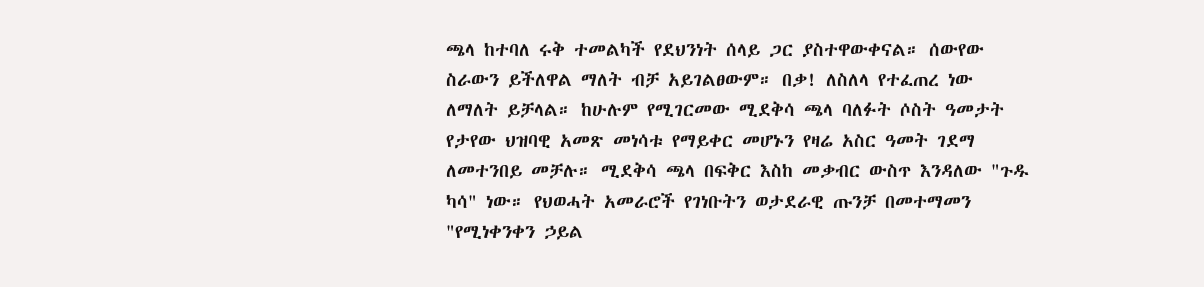ጫላ ከተባለ ሩቅ ተመልካች የደህንነት ሰላይ ጋር ያስተዋውቀናል። ሰውየው ስራውን ይችለዋል ማለት ብቻ አይገልፀውም። በቃ! ለስለላ የተፈጠረ ነው ለማለት ይቻላል። ከሁሉም የሚገርመው ሚደቅሳ ጫላ ባለፉት ሶስት ዓመታት የታየው ህዝባዊ አመጽ መነሳቱ የማይቀር መሆኑን የዛሬ አስር ዓመት ገደማ ለመተንበይ መቻሉ። ሚደቅሳ ጫላ በፍቅር እስከ መቃብር ውስጥ እንዳለው "ጉዱ ካሳ" ነው። የህወሓት አመራሮች የገነቡትን ወታደራዊ ጡንቻ በመተማመን "የሚነቀንቀን ኃይል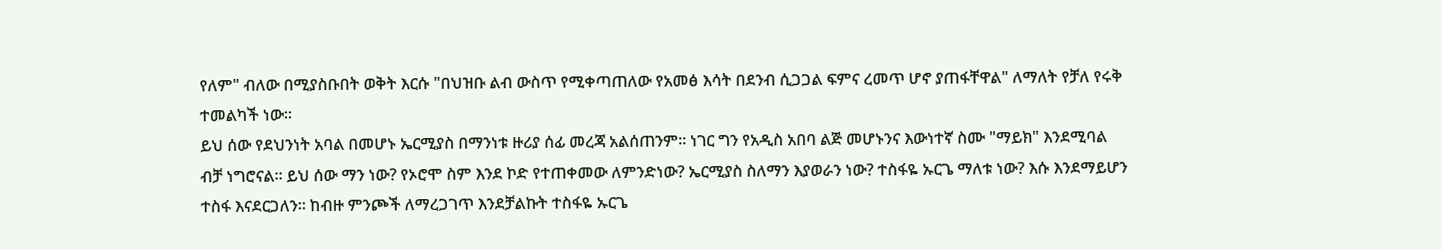የለም" ብለው በሚያስቡበት ወቅት እርሱ "በህዝቡ ልብ ውስጥ የሚቀጣጠለው የአመፅ እሳት በደንብ ሲጋጋል ፍምና ረመጥ ሆኖ ያጠፋቸዋል" ለማለት የቻለ የሩቅ ተመልካች ነው።
ይህ ሰው የደህንነት አባል በመሆኑ ኤርሚያስ በማንነቱ ዙሪያ ሰፊ መረጃ አልሰጠንም። ነገር ግን የአዲስ አበባ ልጅ መሆኑንና እውነተኛ ስሙ "ማይክ" እንደሚባል ብቻ ነግሮናል። ይህ ሰው ማን ነው? የኦሮሞ ስም እንደ ኮድ የተጠቀመው ለምንድነው? ኤርሚያስ ስለማን እያወራን ነው? ተስፋዬ ኡርጌ ማለቱ ነው? እሱ እንደማይሆን ተስፋ እናደርጋለን። ከብዙ ምንጮች ለማረጋገጥ እንደቻልኩት ተስፋዬ ኡርጌ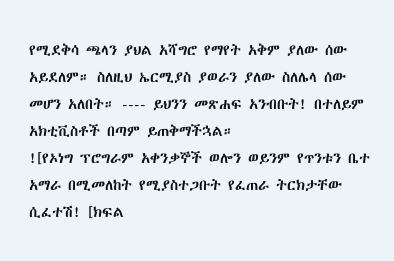የሚደቅሳ ጫላን ያህል አሻግሮ የማየት አቅም ያለው ሰው አይደለም። ስለዚህ ኤርሚያስ ያወራን ያለው ስለሌላ ሰው መሆን አለበት። ---- ይህንን መጽሐፍ አንብቡት! በተለይም አክቲቪስቶች በጣም ይጠቅማችኋል።
![የኦነግ ፕሮግራም አቀንቃኞች ወሎን ወይንም የጥንቱን ቤተ አማራ በሚመለከት የሚያስተጋቡት የፈጠራ ትርክታቸው ሲፈተሽ! [ክፍል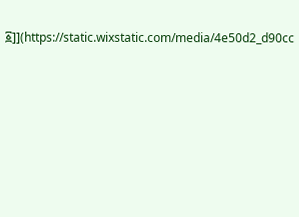፩]](https://static.wixstatic.com/media/4e50d2_d90cc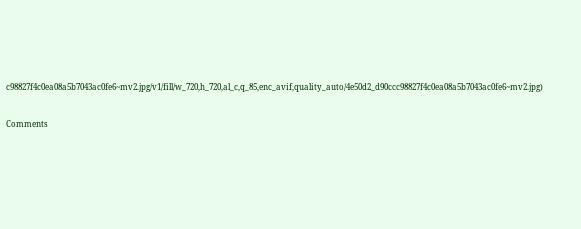c98827f4c0ea08a5b7043ac0fe6~mv2.jpg/v1/fill/w_720,h_720,al_c,q_85,enc_avif,quality_auto/4e50d2_d90ccc98827f4c0ea08a5b7043ac0fe6~mv2.jpg)


Comments